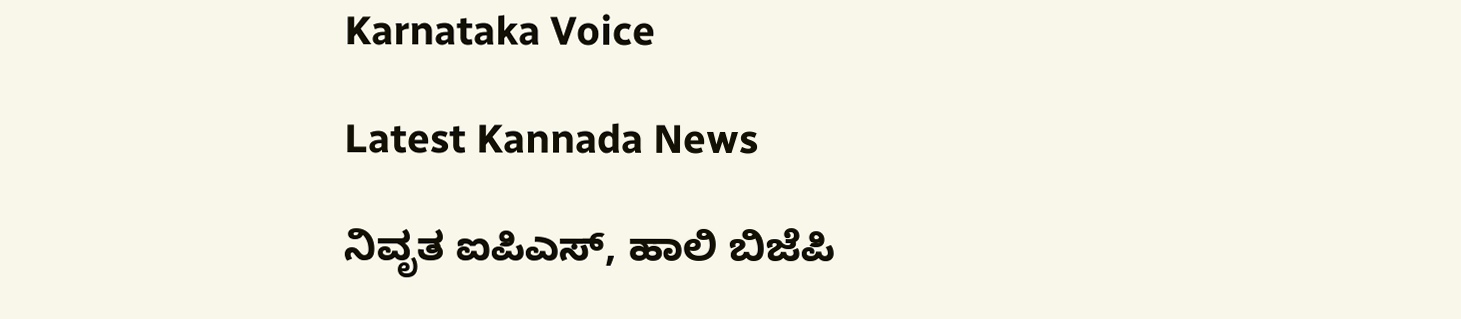Karnataka Voice

Latest Kannada News

ನಿವೃತ ಐಪಿಎಸ್, ಹಾಲಿ ಬಿಜೆಪಿ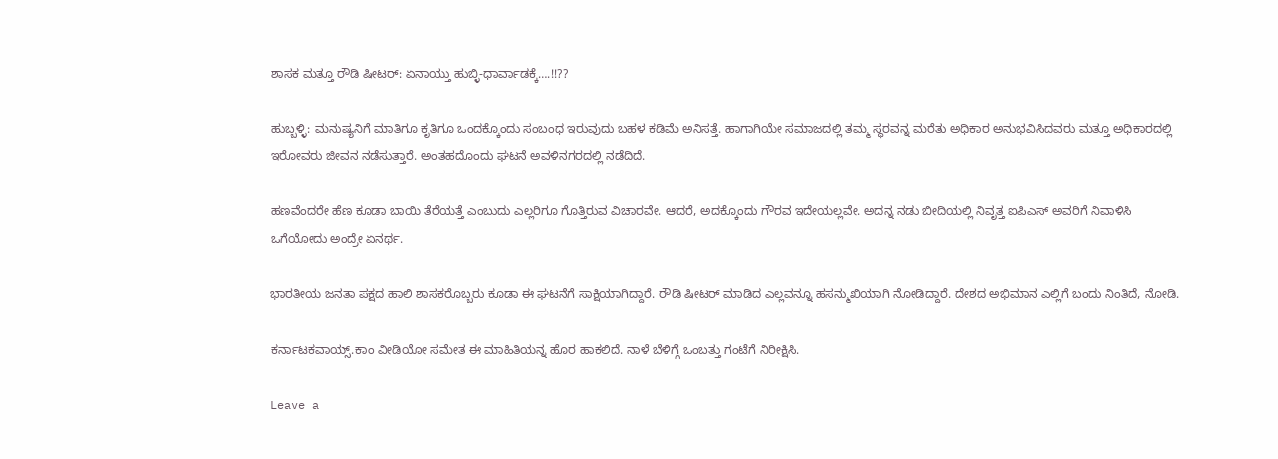ಶಾಸಕ ಮತ್ತೂ ರೌಡಿ ಷೀಟರ್: ಏನಾಯ್ತು ಹುಬ್ಳಿ-ಧಾರ್ವಾಡಕ್ಕೆ….!!??

ಹುಬ್ಬಳ್ಳಿ: ಮನುಷ್ಯನಿಗೆ ಮಾತಿಗೂ ಕೃತಿಗೂ ಒಂದಕ್ಕೊಂದು ಸಂಬಂಧ ಇರುವುದು ಬಹಳ ಕಡಿಮೆ ಅನಿಸತ್ತೆ. ಹಾಗಾಗಿಯೇ ಸಮಾಜದಲ್ಲಿ ತಮ್ಮ ಸ್ಥರವನ್ನ ಮರೆತು ಅಧಿಕಾರ ಅನುಭವಿಸಿದವರು ಮತ್ತೂ ಅಧಿಕಾರದಲ್ಲಿ ಇರೋವರು ಜೀವನ ನಡೆಸುತ್ತಾರೆ. ಅಂತಹದೊಂದು ಘಟನೆ ಅವಳಿನಗರದಲ್ಲಿ ನಡೆದಿದೆ.

ಹಣವೆಂದರೇ ಹೆಣ ಕೂಡಾ ಬಾಯಿ ತೆರೆಯತ್ತೆ ಎಂಬುದು ಎಲ್ಲರಿಗೂ ಗೊತ್ತಿರುವ ವಿಚಾರವೇ. ಆದರೆ, ಅದಕ್ಕೊಂದು ಗೌರವ ಇದೇಯಲ್ಲವೇ. ಅದನ್ನ ನಡು ಬೀದಿಯಲ್ಲಿ ನಿವೃತ್ತ ಐಪಿಎಸ್ ಅವರಿಗೆ ನಿವಾಳಿಸಿ ಒಗೆಯೋದು ಅಂದ್ರೇ ಏನರ್ಥ.

ಭಾರತೀಯ ಜನತಾ ಪಕ್ಷದ ಹಾಲಿ ಶಾಸಕರೊಬ್ಬರು ಕೂಡಾ ಈ ಘಟನೆಗೆ ಸಾಕ್ಷಿಯಾಗಿದ್ದಾರೆ. ರೌಡಿ ಷೀಟರ್ ಮಾಡಿದ ಎಲ್ಲವನ್ನೂ ಹಸನ್ಮುಖಿಯಾಗಿ ನೋಡಿದ್ದಾರೆ. ದೇಶದ ಅಭಿಮಾನ ಎಲ್ಲಿಗೆ ಬಂದು ನಿಂತಿದೆ, ನೋಡಿ.

ಕರ್ನಾಟಕವಾಯ್ಸ್.ಕಾಂ ವೀಡಿಯೋ ಸಮೇತ ಈ ಮಾಹಿತಿಯನ್ನ ಹೊರ ಹಾಕಲಿದೆ. ನಾಳೆ ಬೆಳಿಗ್ಗೆ ಒಂಬತ್ತು ಗಂಟೆಗೆ ನಿರೀಕ್ಷಿಸಿ.

Leave a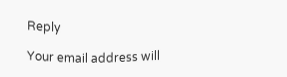Reply

Your email address will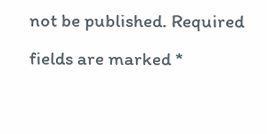not be published. Required fields are marked *